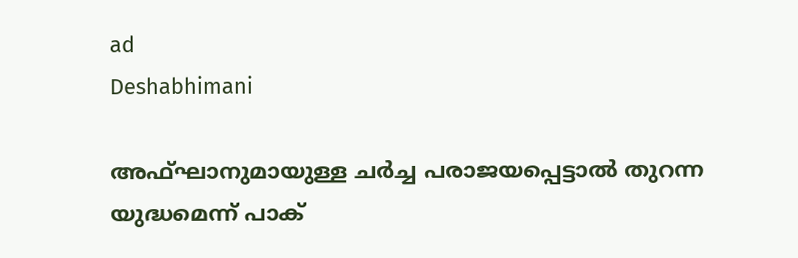ad
Deshabhimani

അഫ്ഘാനുമായുള്ള ചർച്ച പരാജയപ്പെട്ടാൽ തുറന്ന യുദ്ധമെന്ന് പാക്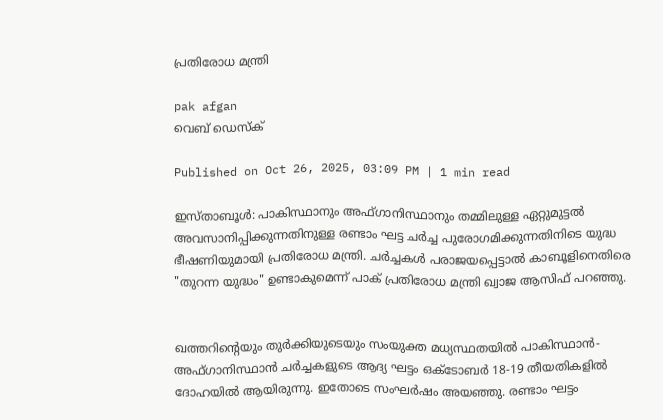പ്രതിരോധ മന്ത്രി

pak afgan
വെബ് ഡെസ്ക്

Published on Oct 26, 2025, 03:09 PM | 1 min read

ഇസ്താബൂൾ: പാകിസ്ഥാനും അഫ്ഗാനിസ്ഥാനും തമ്മിലുള്ള ഏറ്റുമുട്ടൽ അവസാനിപ്പിക്കുന്നതിനുള്ള രണ്ടാം ഘട്ട ചർച്ച പുരോഗമിക്കുന്നതിനിടെ യുദ്ധ ഭീഷണിയുമായി പ്രതിരോധ മന്ത്രി. ചർച്ചകൾ പരാജയപ്പെട്ടാൽ കാബൂളിനെതിരെ "തുറന്ന യുദ്ധം" ഉണ്ടാകുമെന്ന് പാക് പ്രതിരോധ മന്ത്രി ഖ്വാജ ആസിഫ് പറഞ്ഞു.


ഖത്തറിന്റെയും തുർക്കിയുടെയും സംയുക്ത മധ്യസ്ഥതയിൽ പാകിസ്ഥാൻ-അഫ്ഗാനിസ്ഥാൻ ചർച്ചകളുടെ ആദ്യ ഘട്ടം ഒക്ടോബർ 18-19 തീയതികളിൽ ദോഹയിൽ ആയിരുന്നു. ഇതോടെ സംഘർഷം അയഞ്ഞു. രണ്ടാം ഘട്ടം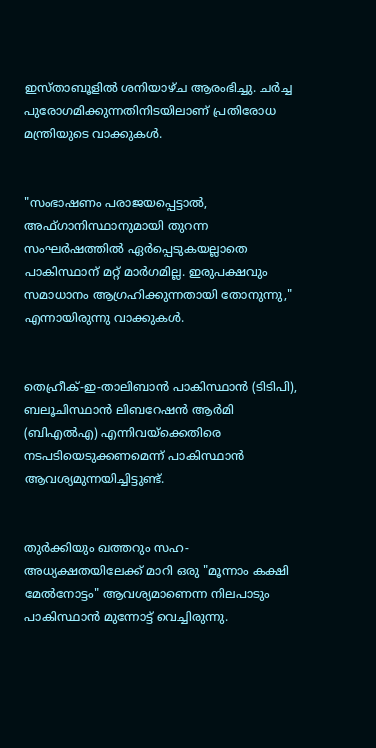ഇസ്താബൂളിൽ ശനിയാഴ്ച ആരംഭിച്ചു. ചർച്ച പുരോഗമിക്കുന്നതിനിടയിലാണ് പ്രതിരോധ മന്ത്രിയുടെ വാക്കുകൾ.


"സംഭാഷണം പരാജയപ്പെട്ടാൽ, അഫ്ഗാനിസ്ഥാനുമായി തുറന്ന സംഘർഷത്തിൽ ഏർപ്പെടുകയല്ലാതെ പാകിസ്ഥാന് മറ്റ് മാർഗമില്ല. ഇരുപക്ഷവും സമാധാനം ആഗ്രഹിക്കുന്നതായി തോനുന്നു," എന്നായിരുന്നു വാക്കുകൾ.


തെഹ്രീക്-ഇ-താലിബാൻ പാകിസ്ഥാൻ (ടിടിപി), ബലൂചിസ്ഥാൻ ലിബറേഷൻ ആർമി (ബിഎൽഎ) എന്നിവയ്‌ക്കെതിരെ നടപടിയെടുക്കണമെന്ന് പാകിസ്ഥാൻ ആവശ്യമുന്നയിച്ചിട്ടുണ്ട്.


തുർക്കിയും ഖത്തറും സഹ-അധ്യക്ഷതയിലേക്ക് മാറി ഒരു "മൂന്നാം കക്ഷി മേൽനോട്ടം" ആവശ്യമാണെന്ന നിലപാടും പാകിസ്ഥാൻ മുന്നോട്ട് വെച്ചിരുന്നു.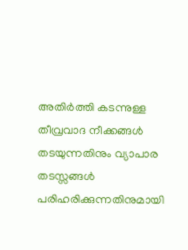അതിർത്തി കടന്നുള്ള തീവ്രവാദ നീക്കങ്ങൾ തടയുന്നതിനും വ്യാപാര തടസ്സങ്ങൾ പരിഹരിക്കുന്നതിനുമായി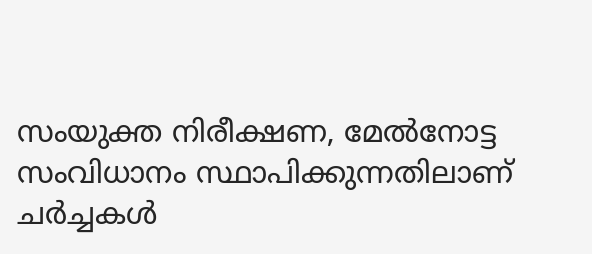സംയുക്ത നിരീക്ഷണ, മേൽനോട്ട സംവിധാനം സ്ഥാപിക്കുന്നതിലാണ് ചർച്ചകൾ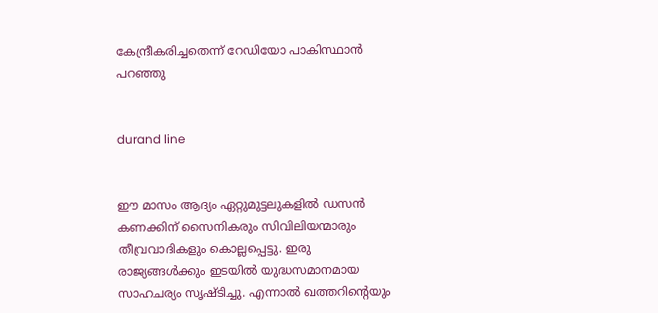കേന്ദ്രീകരിച്ചതെന്ന് റേഡിയോ പാകിസ്ഥാൻ പറഞ്ഞു


durand line


ഈ മാസം ആദ്യം ഏറ്റുമുട്ടലുകളിൽ ഡസൻ കണക്കിന് സൈനികരും സിവിലിയന്മാരും തീവ്രവാദികളും കൊല്ലപ്പെട്ടു. ഇരു രാജ്യങ്ങൾക്കും ഇടയിൽ യുദ്ധസമാനമായ സാഹചര്യം സൃഷ്ടിച്ചു. എന്നാൽ ഖത്തറിന്റെയും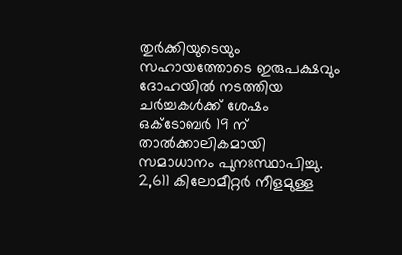തുർക്കിയുടെയും സഹായത്തോടെ ഇരുപക്ഷവും ദോഹയിൽ നടത്തിയ ചർച്ചകൾക്ക് ശേഷം ഒക്ടോബർ 19 ന് താൽക്കാലികമായി സമാധാനം പുനഃസ്ഥാപിച്ചു. 2,611 കിലോമീറ്റർ നീളമുള്ള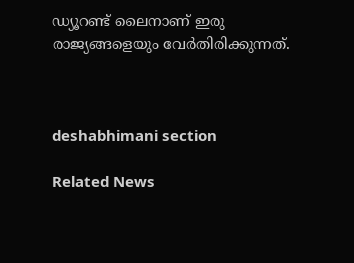ഡ്യൂറണ്ട് ലൈനാണ് ഇരു രാജ്യങ്ങളെയും വേർതിരിക്കുന്നത്.



deshabhimani section

Related News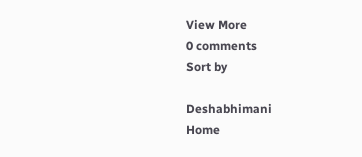View More
0 comments
Sort by

Deshabhimani
Home